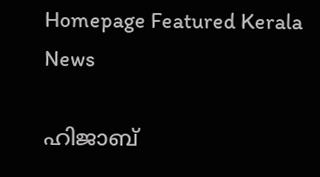Homepage Featured Kerala News

ഹിജാബ്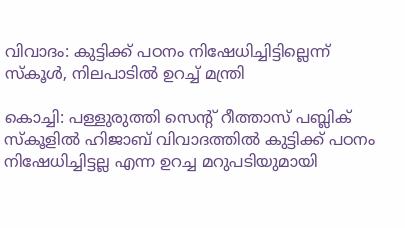വിവാദം: കുട്ടിക്ക് പഠനം നിഷേധിച്ചിട്ടില്ലെന്ന് സ്കൂൾ, നിലപാടിൽ ഉറച്ച് മന്ത്രി

കൊച്ചി: പള്ളുരുത്തി സെന്റ് റീത്താസ് പബ്ലിക് സ്‌കൂളിൽ ഹിജാബ് വിവാദത്തിൽ കുട്ടിക്ക് പഠനം നിഷേധിച്ചിട്ടല്ല എന്ന ഉറച്ച മറുപടിയുമായി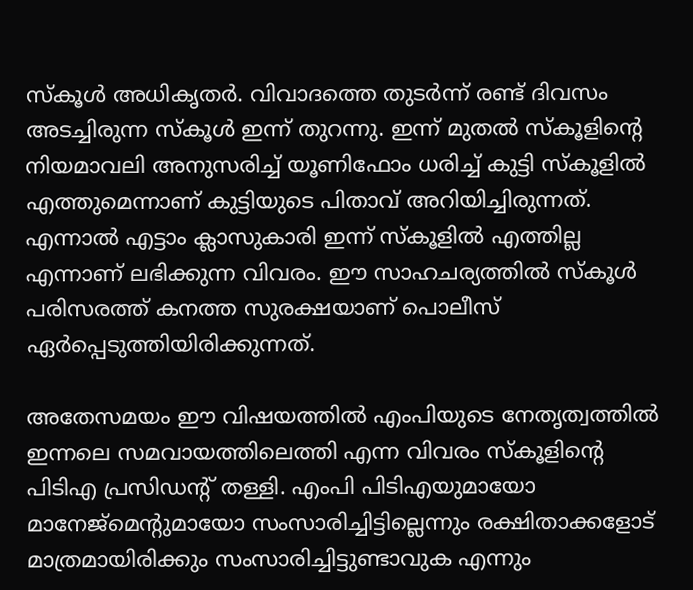സ്കൂൾ അധികൃതർ. വിവാദത്തെ തുടർന്ന് രണ്ട് ദിവസം അടച്ചിരുന്ന സ്കൂൾ ഇന്ന് തുറന്നു. ഇന്ന് മുതൽ സ്കൂളിന്റെ നിയമാവലി അനുസരിച്ച് യൂണിഫോം ധരിച്ച് കുട്ടി സ്‌കൂളിൽ എത്തുമെന്നാണ് കുട്ടിയുടെ പിതാവ് അറിയിച്ചിരുന്നത്. എന്നാൽ എട്ടാം ക്ലാസുകാരി ഇന്ന് സ്‌കൂളിൽ എത്തില്ല എന്നാണ് ലഭിക്കുന്ന വിവരം. ഈ സാഹചര്യത്തിൽ സ്‌കൂൾ പരിസരത്ത് കനത്ത സുരക്ഷയാണ് പൊലീസ് ഏർപ്പെടുത്തിയിരിക്കുന്നത്.

അതേസമയം ഈ വിഷയത്തിൽ എംപിയുടെ നേതൃത്വത്തിൽ ഇന്നലെ സമവായത്തിലെത്തി എന്ന വിവരം സ്കൂളിന്റെ പിടിഎ പ്രസിഡന്റ് തള്ളി. എംപി പിടിഎയുമായോ മാനേജ്‌മെന്റുമായോ സംസാരിച്ചിട്ടില്ലെന്നും രക്ഷിതാക്കളോട് മാത്രമായിരിക്കും സംസാരിച്ചിട്ടുണ്ടാവുക എന്നും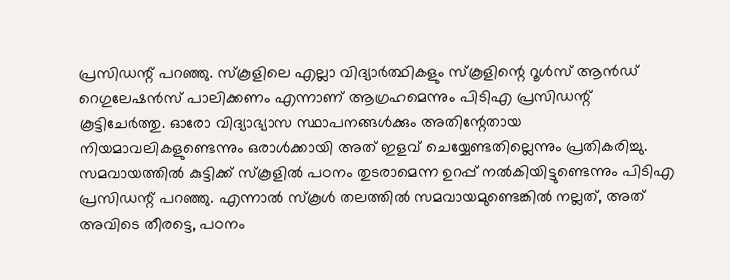പ്രസിഡന്റ് പറഞ്ഞു. സ്കൂളിലെ എല്ലാ വിദ്യാർത്ഥികളും സ്‌കൂളിന്റെ റൂൾസ് ആൻഡ് റെഗുലേഷൻസ് പാലിക്കണം എന്നാണ് ആഗ്രഹമെന്നും പിടിഎ പ്രസിഡന്റ് കൂട്ടിചേർത്തു. ഓരോ വിദ്യാഭ്യാസ സ്ഥാപനങ്ങൾക്കും അതിന്റേതായ നിയമാവലികളുണ്ടെന്നും ഒരാൾക്കായി അത് ഇളവ് ചെയ്യേണ്ടതില്ലെന്നും പ്രതികരിച്ചു. സമവായത്തിൽ കുട്ടിക്ക് സ്‌കൂളിൽ പഠനം തുടരാമെന്ന ഉറപ്പ് നൽകിയിട്ടുണ്ടെന്നും പിടിഎ പ്രസിഡന്റ് പറഞ്ഞു. എന്നാൽ സ്കൂള്‍ തലത്തിൽ സമവായമുണ്ടെങ്കിൽ നല്ലത്, അത് അവിടെ തീരട്ടെ, പഠനം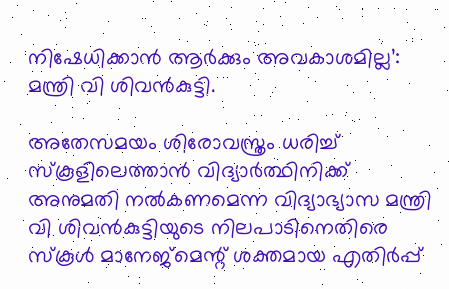നിഷേധിക്കാൻ ആര്‍ക്കും അവകാശമില്ല’: മന്ത്രി വി ശിവൻകുട്ടി.

അതേസമയം ശിരോവസ്ത്രം ധരിച്ച് സ്‌കൂളിലെത്താൻ വിദ്യാർത്ഥിനിക്ക് അനുമതി നൽകണമെന്ന വിദ്യാഭ്യാസ മന്ത്രി വി ശിവൻകുട്ടിയുടെ നിലപാടിനെതിരെ സ്കൂൾ മാനേജ്മെന്റ് ശക്തമായ എതിർപ്പ്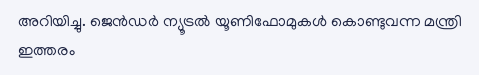അറിയിച്ചു. ജെൻഡർ ന്യൂട്രൽ യൂണിഫോമുകൾ കൊണ്ടുവന്ന മന്ത്രി ഇത്തരം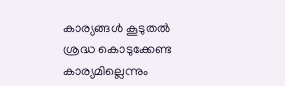കാര്യങ്ങൾ കൂടുതൽ ശ്രദ്ധ കൊടുക്കേണ്ട കാര്യമില്ലെന്നും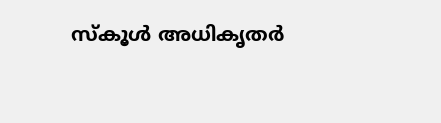സ്കൂൾ അധികൃതർ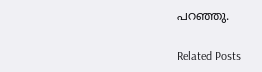പറഞ്ഞു.

Related Posts